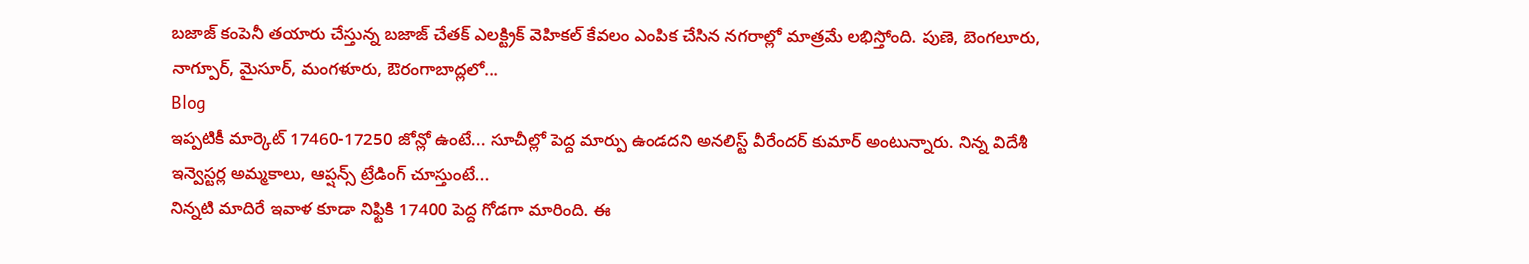బజాజ్ కంపెనీ తయారు చేస్తున్న బజాజ్ చేతక్ ఎలక్ట్రిక్ వెహికల్ కేవలం ఎంపిక చేసిన నగరాల్లో మాత్రమే లభిస్తోంది. పుణె, బెంగలూరు, నాగ్పూర్, మైసూర్, మంగళూరు, ఔరంగాబాద్లలో...
Blog
ఇప్పటికీ మార్కెట్ 17460-17250 జోన్లో ఉంటే... సూచీల్లో పెద్ద మార్పు ఉండదని అనలిస్ట్ వీరేందర్ కుమార్ అంటున్నారు. నిన్న విదేశీ ఇన్వెస్టర్ల అమ్మకాలు, ఆప్షన్స్ ట్రేడింగ్ చూస్తుంటే...
నిన్నటి మాదిరే ఇవాళ కూడా నిఫ్టికి 17400 పెద్ద గోడగా మారింది. ఈ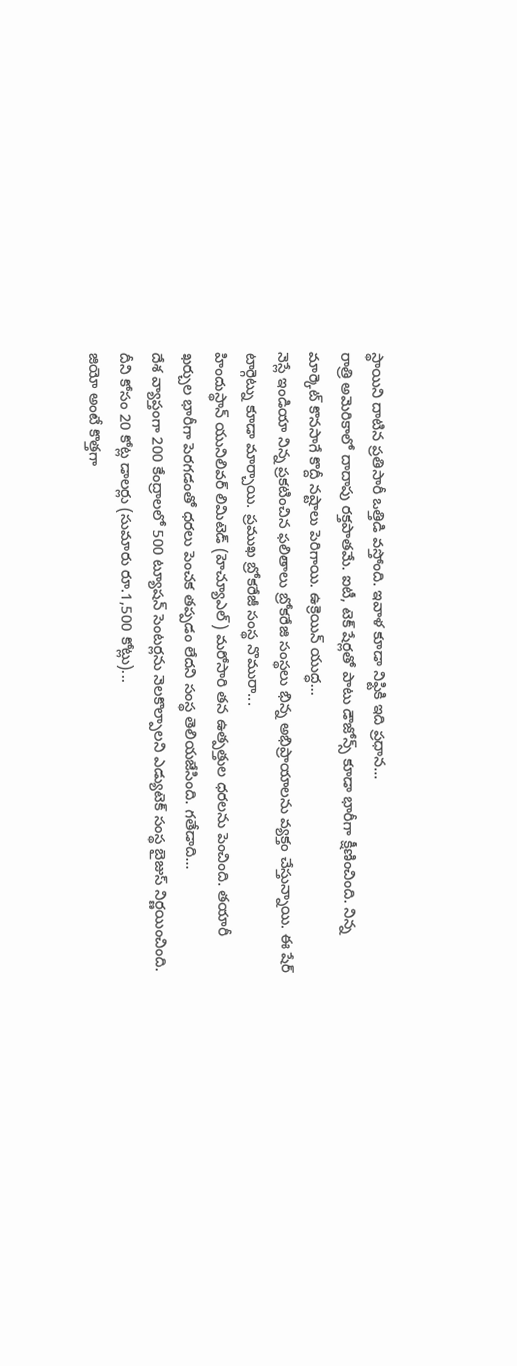స్థాయిని దాటిన ప్రతిసారీ ఒత్తిడి వస్తోంది. ఇవాళ కూడా నిఫ్టికి ఇది ప్రధాన...
రాత్రి అమెరికాలో దాదాపు రక్తపాతమే. ఐటీ, టెక్ షేర్లతో పాటు డౌజోన్స్ కూడా భారీగా క్షీణించింది. నిన్న మార్కెట్ కొనసాగే కొద్దీ నష్టాలు పెరిగాయి. ఉక్రెయిన్ యుద్ధ...
నెస్లే ఇండియా నిన్న ప్రకటించిన ఫలితాలు బ్రోకరేజి సంస్థలు భిన్న అభిప్రాయాలను వ్యక్తం చేస్తున్నాయి. ఈ షేర్ టార్గెట్ను కూడా మార్చాయి. ప్రముఖ బ్రోకరేజీ సంస్థ నొమురా...
హిందుస్థాన్ యునిలివర్ లిమిటెడ్ (హెచ్యూఎల్) మరోసారి తన ఉత్పత్తుల ధరలను పెంచింది. తయారీ ఖర్చుల భారీగా పెరగడంతో ధరలు పెంచక తప్పడం లేదని సంస్థ తెలియజేసింది. గతేడాది...
దేశ వ్యాప్తంగా 200 కేంద్రాలలో 500 ట్యూషన్ సెంటర్లను నెలకొల్పాలని ఎడ్యుటెక్ సంస్థ బైజుస్ నిర్ణయించింది. దీని కోసం 20 కోట్ల డాలర్లు (సుమారు రూ.1,500 కోట్లు)...
జియో అంటే కొత్తగా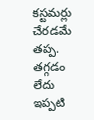కస్టమర్లు చేరడమే తప్ప. తగ్గడం లేదు ఇప్పటి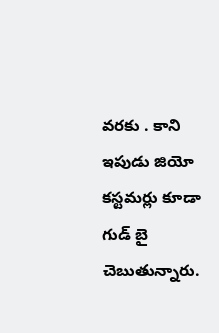వరకు . కాని ఇపుడు జియో కస్టమర్లు కూడా గుడ్ బై చెబుతున్నారు.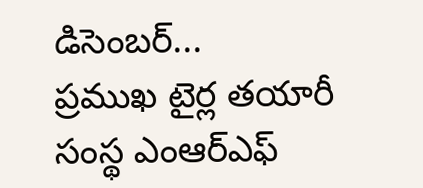డిసెంబర్...
ప్రముఖ టైర్ల తయారీ సంస్థ ఎంఆర్ఎఫ్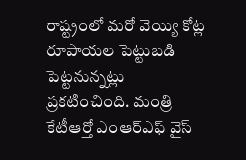రాష్ట్రంలో మరో వెయ్యి కోట్ల రూపాయల పెట్టుబడి పెట్టనున్నట్లు ప్రకటించింది. మంత్రి కేటీఆర్తో ఎంఆర్ఎఫ్ వైస్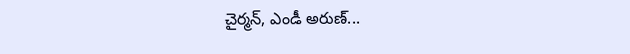చైర్మన్, ఎండీ అరుణ్...